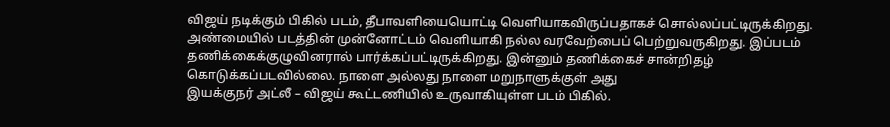விஜய் நடிக்கும் பிகில் படம், தீபாவளியையொட்டி வெளியாகவிருப்பதாகச் சொல்லப்பட்டிருக்கிறது. அண்மையில் படத்தின் முன்னோட்டம் வெளியாகி நல்ல வரவேற்பைப் பெற்றுவருகிறது. இப்படம் தணிக்கைக்குழுவினரால் பார்க்கப்பட்டிருக்கிறது. இன்னும் தணிக்கைச் சான்றிதழ் கொடுக்கப்படவில்லை. நாளை அல்லது நாளை மறுநாளுக்குள் அது
இயக்குநர் அட்லீ – விஜய் கூட்டணியில் உருவாகியுள்ள படம் பிகில்.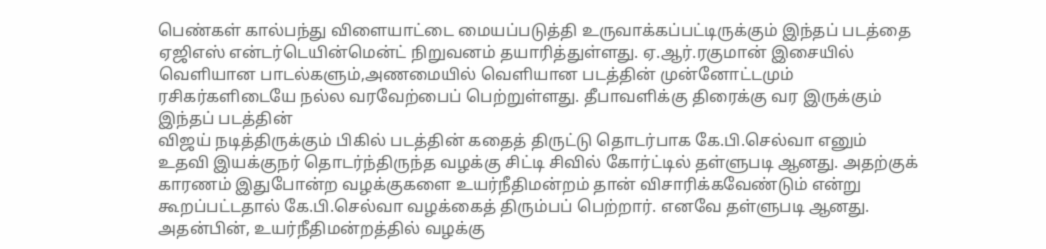பெண்கள் கால்பந்து விளையாட்டை மையப்படுத்தி உருவாக்கப்பட்டிருக்கும் இந்தப் படத்தை ஏஜிஎஸ் என்டர்டெயின்மென்ட் நிறுவனம் தயாரித்துள்ளது. ஏ.ஆர்.ரகுமான் இசையில் வெளியான பாடல்களும்,அணமையில் வெளியான படத்தின் முன்னோட்டமும் ரசிகர்களிடையே நல்ல வரவேற்பைப் பெற்றுள்ளது. தீபாவளிக்கு திரைக்கு வர இருக்கும் இந்தப் படத்தின்
விஜய் நடித்திருக்கும் பிகில் படத்தின் கதைத் திருட்டு தொடர்பாக கே.பி.செல்வா எனும் உதவி இயக்குநர் தொடர்ந்திருந்த வழக்கு சிட்டி சிவில் கோர்ட்டில் தள்ளுபடி ஆனது. அதற்குக் காரணம் இதுபோன்ற வழக்குகளை உயர்நீதிமன்றம் தான் விசாரிக்கவேண்டும் என்று கூறப்பட்டதால் கே.பி.செல்வா வழக்கைத் திரும்பப் பெற்றார். எனவே தள்ளுபடி ஆனது. அதன்பின், உயர்நீதிமன்றத்தில் வழக்கு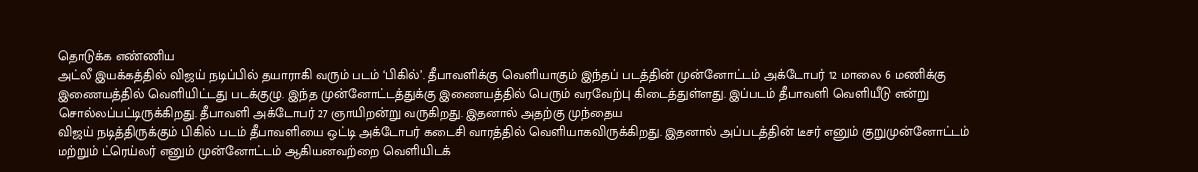தொடுக்க எண்ணிய
அட்லீ இயக்கத்தில் விஜய் நடிப்பில் தயாராகி வரும் படம் ‘பிகில்’. தீபாவளிக்கு வெளியாகும் இந்தப் படத்தின் முன்னோட்டம் அக்டோபர் 12 மாலை 6 மணிக்கு இணையத்தில் வெளியிட்டது படக்குழு. இந்த முன்னோட்டத்துக்கு இணையத்தில் பெரும் வரவேற்பு கிடைத்துள்ளது. இப்படம் தீபாவளி வெளியீடு என்று சொல்லப்பட்டிருக்கிறது. தீபாவளி அக்டோபர் 27 ஞாயிறன்று வருகிறது. இதனால் அதற்கு முந்தைய
விஜய் நடித்திருக்கும் பிகில் படம் தீபாவளியை ஒட்டி அக்டோபர் கடைசி வாரத்தில் வெளியாகவிருக்கிறது. இதனால் அப்படத்தின் டீசர் எனும் குறுமுன்னோட்டம் மற்றும் ட்ரெய்லர் எனும் முன்னோட்டம் ஆகியனவற்றை வெளியிடக்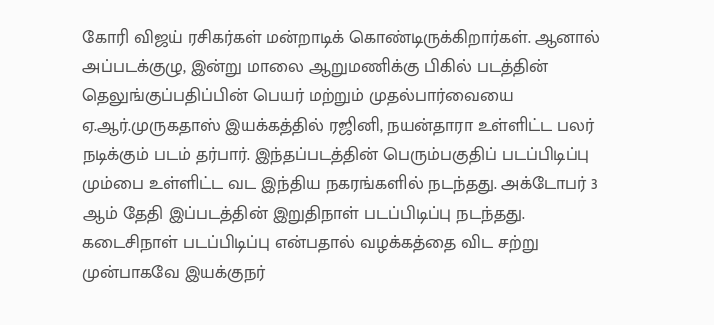கோரி விஜய் ரசிகர்கள் மன்றாடிக் கொண்டிருக்கிறார்கள். ஆனால் அப்படக்குழு, இன்று மாலை ஆறுமணிக்கு பிகில் படத்தின் தெலுங்குப்பதிப்பின் பெயர் மற்றும் முதல்பார்வையை
ஏ.ஆர்.முருகதாஸ் இயக்கத்தில் ரஜினி, நயன்தாரா உள்ளிட்ட பலர் நடிக்கும் படம் தர்பார். இந்தப்படத்தின் பெரும்பகுதிப் படப்பிடிப்பு மும்பை உள்ளிட்ட வட இந்திய நகரங்களில் நடந்தது. அக்டோபர் 3 ஆம் தேதி இப்படத்தின் இறுதிநாள் படப்பிடிப்பு நடந்தது. கடைசிநாள் படப்பிடிப்பு என்பதால் வழக்கத்தை விட சற்று முன்பாகவே இயக்குநர்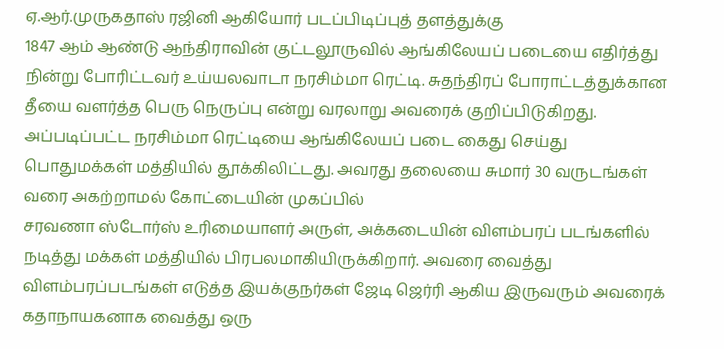ஏ.ஆர்.முருகதாஸ் ரஜினி ஆகியோர் படப்பிடிப்புத் தளத்துக்கு
1847 ஆம் ஆண்டு ஆந்திராவின் குட்டலூருவில் ஆங்கிலேயப் படையை எதிர்த்து நின்று போரிட்டவர் உய்யலவாடா நரசிம்மா ரெட்டி. சுதந்திரப் போராட்டத்துக்கான தீயை வளர்த்த பெரு நெருப்பு என்று வரலாறு அவரைக் குறிப்பிடுகிறது. அப்படிப்பட்ட நரசிம்மா ரெட்டியை ஆங்கிலேயப் படை கைது செய்து பொதுமக்கள் மத்தியில் தூக்கிலிட்டது. அவரது தலையை சுமார் 30 வருடங்கள் வரை அகற்றாமல் கோட்டையின் முகப்பில்
சரவணா ஸ்டோர்ஸ் உரிமையாளர் அருள், அக்கடையின் விளம்பரப் படங்களில் நடித்து மக்கள் மத்தியில் பிரபலமாகியிருக்கிறார். அவரை வைத்து விளம்பரப்படங்கள் எடுத்த இயக்குநர்கள் ஜேடி ஜெர்ரி ஆகிய இருவரும் அவரைக் கதாநாயகனாக வைத்து ஒரு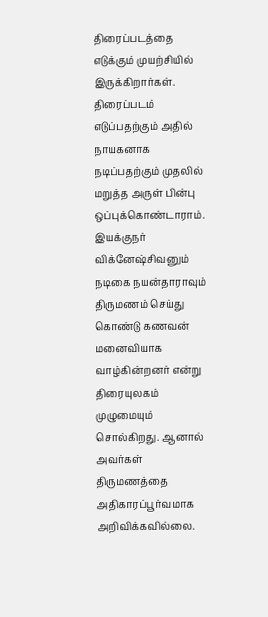திரைப்படத்தை எடுக்கும் முயற்சியில் இருக்கிறார்கள். திரைப்படம் எடுப்பதற்கும் அதில் நாயகனாக நடிப்பதற்கும் முதலில் மறுத்த அருள் பின்பு ஒப்புக்கொண்டாராம்.
இயக்குநர் விக்னேஷ்சிவனும் நடிகை நயன்தாராவும் திருமணம் செய்து கொண்டு கணவன் மனைவியாக வாழ்கின்றனர் என்று திரையுலகம் முழுமையும் சொல்கிறது. ஆனால் அவர்கள் திருமணத்தை அதிகாரப்பூர்வமாக அறிவிக்கவில்லை.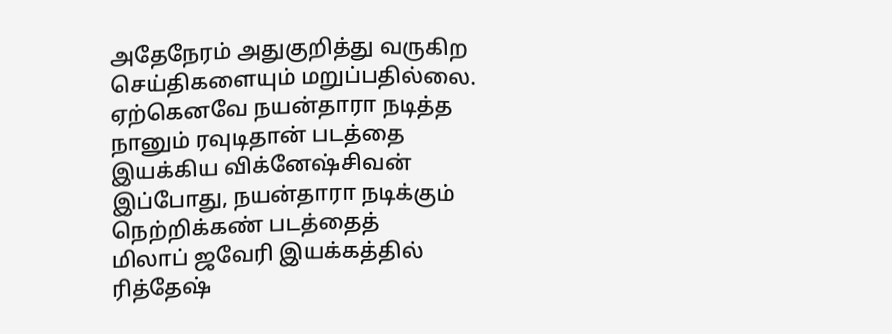அதேநேரம் அதுகுறித்து வருகிற செய்திகளையும் மறுப்பதில்லை. ஏற்கெனவே நயன்தாரா நடித்த நானும் ரவுடிதான் படத்தை இயக்கிய விக்னேஷ்சிவன் இப்போது, நயன்தாரா நடிக்கும் நெற்றிக்கண் படத்தைத்
மிலாப் ஜவேரி இயக்கத்தில் ரித்தேஷ்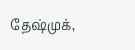தேஷ்முக்,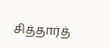சித்தார்த்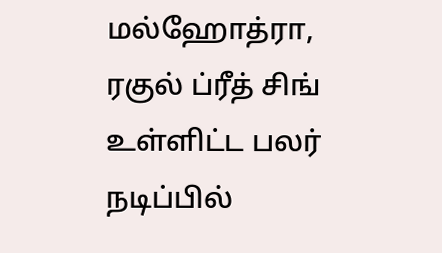மல்ஹோத்ரா, ரகுல் ப்ரீத் சிங் உள்ளிட்ட பலர் நடிப்பில்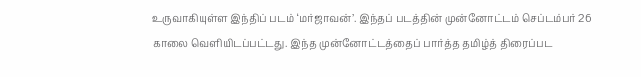உருவாகியுள்ள இந்திப் படம் ‘மர்ஜாவன்’. இந்தப் படத்தின் முன்னோட்டம் செப்டம்பர் 26 காலை வெளியிடப்பட்டது. இந்த முன்னோட்டத்தைப் பார்த்த தமிழ்த் திரைப்பட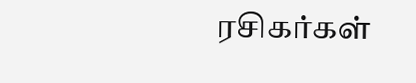ரசிகர்கள்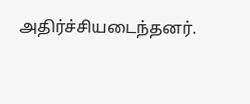அதிர்ச்சியடைந்தனர்.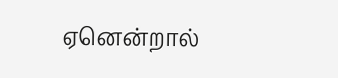ஏனென்றால்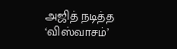அஜித் நடித்த ‘விஸ்வாசம்’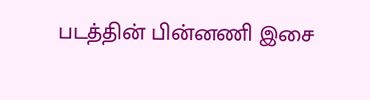படத்தின் பின்னணி இசை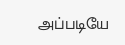அப்படியே